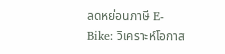ลดหย่อนภาษี E-Bike: วิเคราะห์โอกาส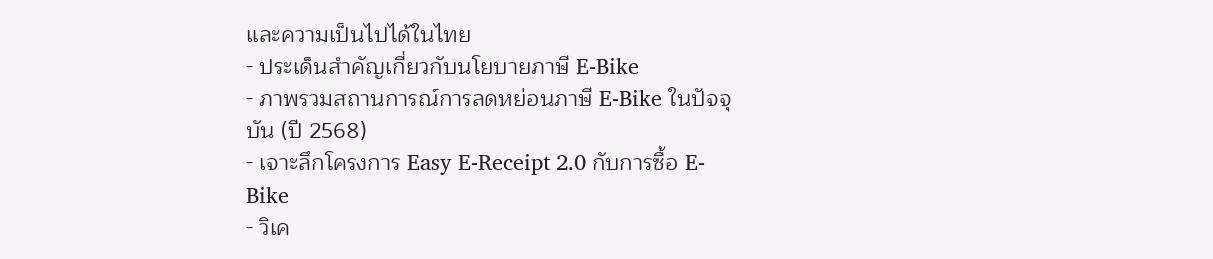และความเป็นไปได้ในไทย
- ประเด็นสำคัญเกี่ยวกับนโยบายภาษี E-Bike
- ภาพรวมสถานการณ์การลดหย่อนภาษี E-Bike ในปัจจุบัน (ปี 2568)
- เจาะลึกโครงการ Easy E-Receipt 2.0 กับการซื้อ E-Bike
- วิเค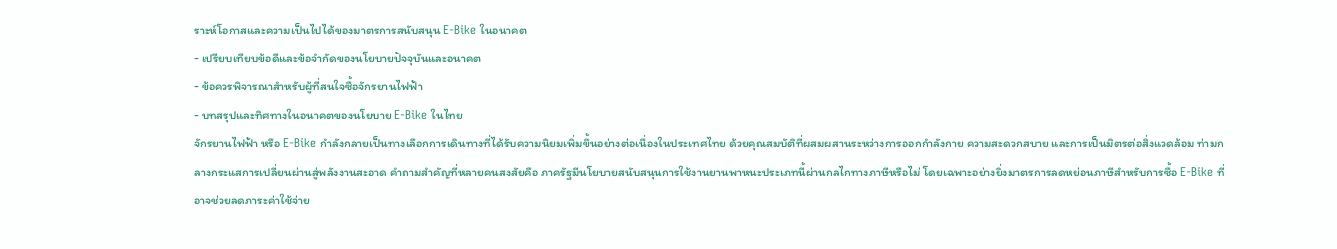ราะห์โอกาสและความเป็นไปได้ของมาตรการสนับสนุน E-Bike ในอนาคต
- เปรียบเทียบข้อดีและข้อจำกัดของนโยบายปัจจุบันและอนาคต
- ข้อควรพิจารณาสำหรับผู้ที่สนใจซื้อจักรยานไฟฟ้า
- บทสรุปและทิศทางในอนาคตของนโยบาย E-Bike ในไทย
จักรยานไฟฟ้า หรือ E-Bike กำลังกลายเป็นทางเลือกการเดินทางที่ได้รับความนิยมเพิ่มขึ้นอย่างต่อเนื่องในประเทศไทย ด้วยคุณสมบัติที่ผสมผสานระหว่างการออกกำลังกาย ความสะดวกสบาย และการเป็นมิตรต่อสิ่งแวดล้อม ท่ามกลางกระแสการเปลี่ยนผ่านสู่พลังงานสะอาด คำถามสำคัญที่หลายคนสงสัยคือ ภาครัฐมีนโยบายสนับสนุนการใช้งานยานพาหนะประเภทนี้ผ่านกลไกทางภาษีหรือไม่ โดยเฉพาะอย่างยิ่งมาตรการลดหย่อนภาษีสำหรับการซื้อ E-Bike ที่อาจช่วยลดภาระค่าใช้จ่าย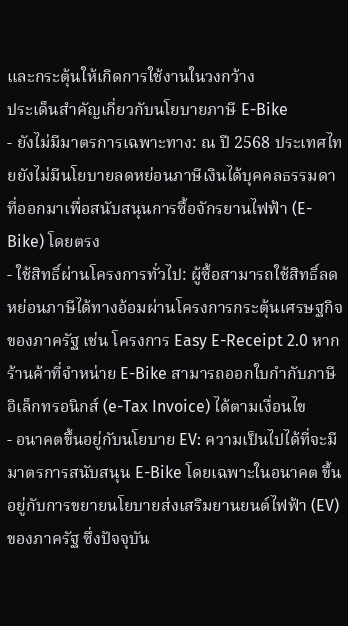และกระตุ้นให้เกิดการใช้งานในวงกว้าง
ประเด็นสำคัญเกี่ยวกับนโยบายภาษี E-Bike
- ยังไม่มีมาตรการเฉพาะทาง: ณ ปี 2568 ประเทศไทยยังไม่มีนโยบายลดหย่อนภาษีเงินได้บุคคลธรรมดาที่ออกมาเพื่อสนับสนุนการซื้อจักรยานไฟฟ้า (E-Bike) โดยตรง
- ใช้สิทธิ์ผ่านโครงการทั่วไป: ผู้ซื้อสามารถใช้สิทธิ์ลดหย่อนภาษีได้ทางอ้อมผ่านโครงการกระตุ้นเศรษฐกิจของภาครัฐ เช่น โครงการ Easy E-Receipt 2.0 หากร้านค้าที่จำหน่าย E-Bike สามารถออกใบกำกับภาษีอิเล็กทรอนิกส์ (e-Tax Invoice) ได้ตามเงื่อนไข
- อนาคตขึ้นอยู่กับนโยบาย EV: ความเป็นไปได้ที่จะมีมาตรการสนับสนุน E-Bike โดยเฉพาะในอนาคต ขึ้นอยู่กับการขยายนโยบายส่งเสริมยานยนต์ไฟฟ้า (EV) ของภาครัฐ ซึ่งปัจจุบัน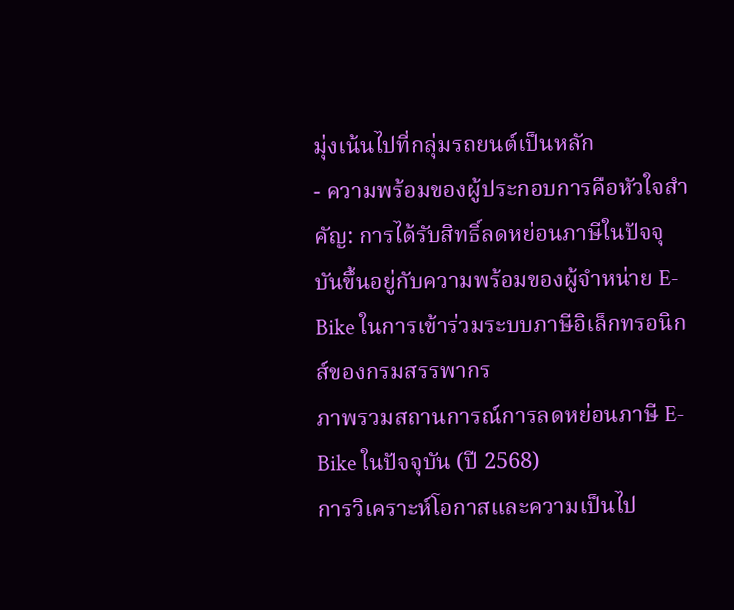มุ่งเน้นไปที่กลุ่มรถยนต์เป็นหลัก
- ความพร้อมของผู้ประกอบการคือหัวใจสำคัญ: การได้รับสิทธิ์ลดหย่อนภาษีในปัจจุบันขึ้นอยู่กับความพร้อมของผู้จำหน่าย E-Bike ในการเข้าร่วมระบบภาษีอิเล็กทรอนิกส์ของกรมสรรพากร
ภาพรวมสถานการณ์การลดหย่อนภาษี E-Bike ในปัจจุบัน (ปี 2568)
การวิเคราะห์โอกาสและความเป็นไป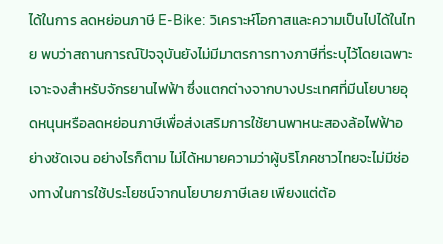ได้ในการ ลดหย่อนภาษี E-Bike: วิเคราะห์โอกาสและความเป็นไปได้ในไทย พบว่าสถานการณ์ปัจจุบันยังไม่มีมาตรการทางภาษีที่ระบุไว้โดยเฉพาะเจาะจงสำหรับจักรยานไฟฟ้า ซึ่งแตกต่างจากบางประเทศที่มีนโยบายอุดหนุนหรือลดหย่อนภาษีเพื่อส่งเสริมการใช้ยานพาหนะสองล้อไฟฟ้าอย่างชัดเจน อย่างไรก็ตาม ไม่ได้หมายความว่าผู้บริโภคชาวไทยจะไม่มีช่องทางในการใช้ประโยชน์จากนโยบายภาษีเลย เพียงแต่ต้อ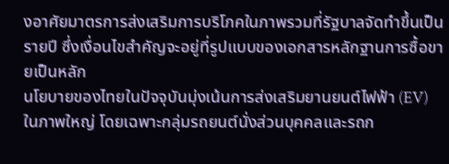งอาศัยมาตรการส่งเสริมการบริโภคในภาพรวมที่รัฐบาลจัดทำขึ้นเป็นรายปี ซึ่งเงื่อนไขสำคัญจะอยู่ที่รูปแบบของเอกสารหลักฐานการซื้อขายเป็นหลัก
นโยบายของไทยในปัจจุบันมุ่งเน้นการส่งเสริมยานยนต์ไฟฟ้า (EV) ในภาพใหญ่ โดยเฉพาะกลุ่มรถยนต์นั่งส่วนบุคคลและรถก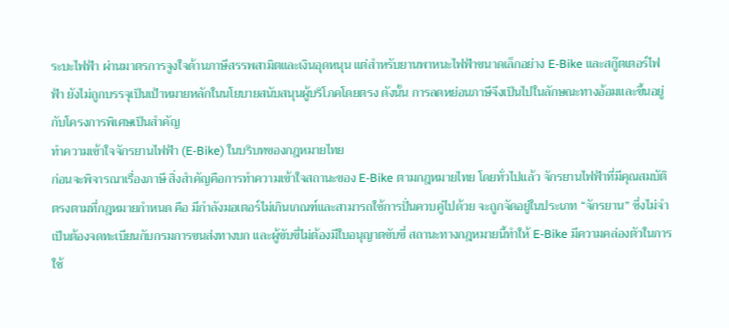ระบะไฟฟ้า ผ่านมาตรการจูงใจด้านภาษีสรรพสามิตและเงินอุดหนุน แต่สำหรับยานพาหนะไฟฟ้าขนาดเล็กอย่าง E-Bike และสกู๊ตเตอร์ไฟฟ้า ยังไม่ถูกบรรจุเป็นเป้าหมายหลักในนโยบายสนับสนุนผู้บริโภคโดยตรง ดังนั้น การลดหย่อนภาษีจึงเป็นไปในลักษณะทางอ้อมและขึ้นอยู่กับโครงการพิเศษเป็นสำคัญ
ทำความเข้าใจจักรยานไฟฟ้า (E-Bike) ในบริบทของกฎหมายไทย
ก่อนจะพิจารณาเรื่องภาษี สิ่งสำคัญคือการทำความเข้าใจสถานะของ E-Bike ตามกฎหมายไทย โดยทั่วไปแล้ว จักรยานไฟฟ้าที่มีคุณสมบัติตรงตามที่กฎหมายกำหนด คือ มีกำลังมอเตอร์ไม่เกินเกณฑ์และสามารถใช้การปั่นควบคู่ไปด้วย จะถูกจัดอยู่ในประเภท “จักรยาน” ซึ่งไม่จำเป็นต้องจดทะเบียนกับกรมการขนส่งทางบก และผู้ขับขี่ไม่ต้องมีใบอนุญาตขับขี่ สถานะทางกฎหมายนี้ทำให้ E-Bike มีความคล่องตัวในการใช้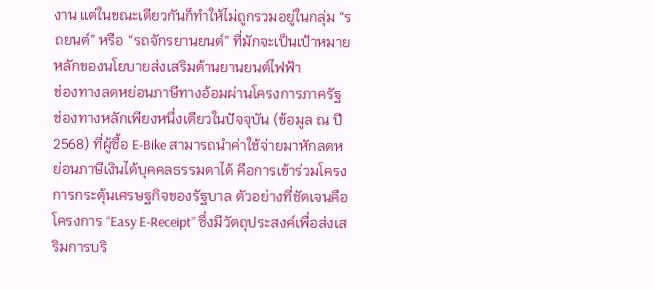งาน แต่ในขณะเดียวกันก็ทำให้ไม่ถูกรวมอยู่ในกลุ่ม “รถยนต์” หรือ “รถจักรยานยนต์” ที่มักจะเป็นเป้าหมายหลักของนโยบายส่งเสริมด้านยานยนต์ไฟฟ้า
ช่องทางลดหย่อนภาษีทางอ้อมผ่านโครงการภาครัฐ
ช่องทางหลักเพียงหนึ่งเดียวในปัจจุบัน (ข้อมูล ณ ปี 2568) ที่ผู้ซื้อ E-Bike สามารถนำค่าใช้จ่ายมาหักลดหย่อนภาษีเงินได้บุคคลธรรมดาได้ คือการเข้าร่วมโครงการกระตุ้นเศรษฐกิจของรัฐบาล ตัวอย่างที่ชัดเจนคือโครงการ “Easy E-Receipt” ซึ่งมีวัตถุประสงค์เพื่อส่งเสริมการบริ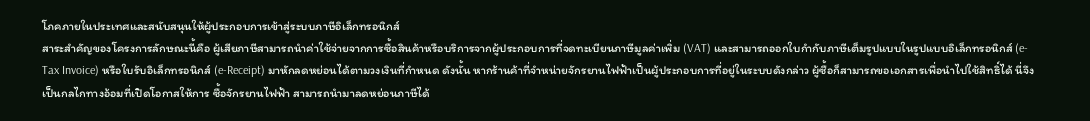โภคภายในประเทศและสนับสนุนให้ผู้ประกอบการเข้าสู่ระบบภาษีอิเล็กทรอนิกส์
สาระสำคัญของโครงการลักษณะนี้คือ ผู้เสียภาษีสามารถนำค่าใช้จ่ายจากการซื้อสินค้าหรือบริการจากผู้ประกอบการที่จดทะเบียนภาษีมูลค่าเพิ่ม (VAT) และสามารถออกใบกำกับภาษีเต็มรูปแบบในรูปแบบอิเล็กทรอนิกส์ (e-Tax Invoice) หรือใบรับอิเล็กทรอนิกส์ (e-Receipt) มาหักลดหย่อนได้ตามวงเงินที่กำหนด ดังนั้น หากร้านค้าที่จำหน่ายจักรยานไฟฟ้าเป็นผู้ประกอบการที่อยู่ในระบบดังกล่าว ผู้ซื้อก็สามารถขอเอกสารเพื่อนำไปใช้สิทธิ์ได้ นี่จึงเป็นกลไกทางอ้อมที่เปิดโอกาสให้การ ซื้อจักรยานไฟฟ้า สามารถนำมาลดหย่อนภาษีได้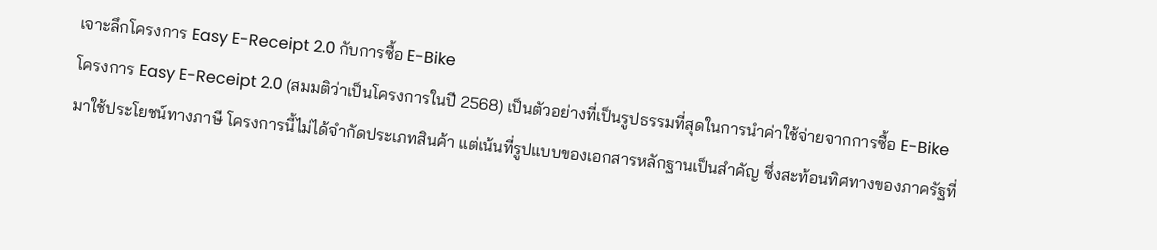เจาะลึกโครงการ Easy E-Receipt 2.0 กับการซื้อ E-Bike
โครงการ Easy E-Receipt 2.0 (สมมติว่าเป็นโครงการในปี 2568) เป็นตัวอย่างที่เป็นรูปธรรมที่สุดในการนำค่าใช้จ่ายจากการซื้อ E-Bike มาใช้ประโยชน์ทางภาษี โครงการนี้ไม่ได้จำกัดประเภทสินค้า แต่เน้นที่รูปแบบของเอกสารหลักฐานเป็นสำคัญ ซึ่งสะท้อนทิศทางของภาครัฐที่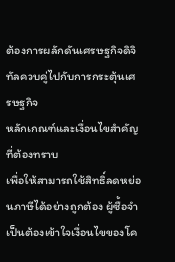ต้องการผลักดันเศรษฐกิจดิจิทัลควบคู่ไปกับการกระตุ้นเศรษฐกิจ
หลักเกณฑ์และเงื่อนไขสำคัญที่ต้องทราบ
เพื่อให้สามารถใช้สิทธิ์ลดหย่อนภาษีได้อย่างถูกต้อง ผู้ซื้อจำเป็นต้องเข้าใจเงื่อนไขของโค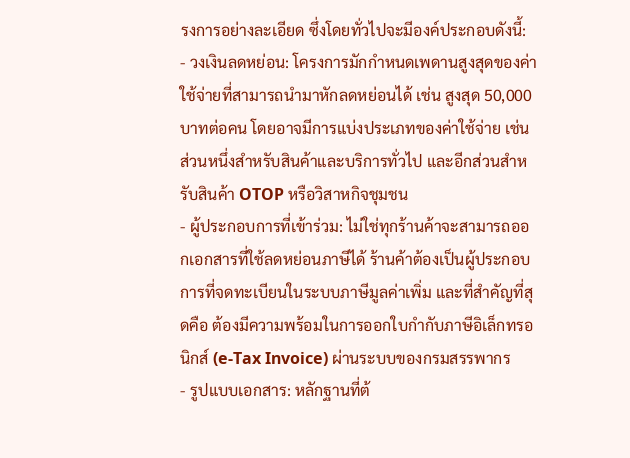รงการอย่างละเอียด ซึ่งโดยทั่วไปจะมีองค์ประกอบดังนี้:
- วงเงินลดหย่อน: โครงการมักกำหนดเพดานสูงสุดของค่าใช้จ่ายที่สามารถนำมาหักลดหย่อนได้ เช่น สูงสุด 50,000 บาทต่อคน โดยอาจมีการแบ่งประเภทของค่าใช้จ่าย เช่น ส่วนหนึ่งสำหรับสินค้าและบริการทั่วไป และอีกส่วนสำหรับสินค้า OTOP หรือวิสาหกิจชุมชน
- ผู้ประกอบการที่เข้าร่วม: ไม่ใช่ทุกร้านค้าจะสามารถออกเอกสารที่ใช้ลดหย่อนภาษีได้ ร้านค้าต้องเป็นผู้ประกอบการที่จดทะเบียนในระบบภาษีมูลค่าเพิ่ม และที่สำคัญที่สุดคือ ต้องมีความพร้อมในการออกใบกำกับภาษีอิเล็กทรอนิกส์ (e-Tax Invoice) ผ่านระบบของกรมสรรพากร
- รูปแบบเอกสาร: หลักฐานที่ต้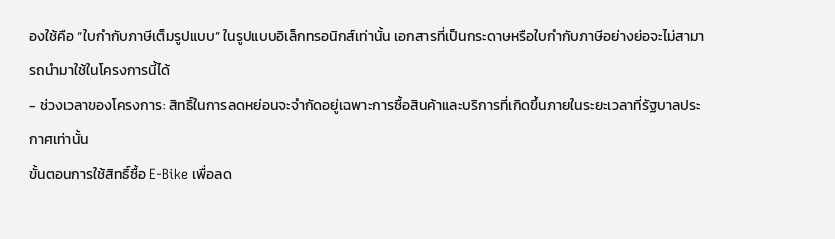องใช้คือ “ใบกำกับภาษีเต็มรูปแบบ” ในรูปแบบอิเล็กทรอนิกส์เท่านั้น เอกสารที่เป็นกระดาษหรือใบกำกับภาษีอย่างย่อจะไม่สามารถนำมาใช้ในโครงการนี้ได้
- ช่วงเวลาของโครงการ: สิทธิ์ในการลดหย่อนจะจำกัดอยู่เฉพาะการซื้อสินค้าและบริการที่เกิดขึ้นภายในระยะเวลาที่รัฐบาลประกาศเท่านั้น
ขั้นตอนการใช้สิทธิ์ซื้อ E-Bike เพื่อลด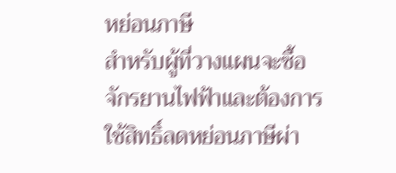หย่อนภาษี
สำหรับผู้ที่วางแผนจะซื้อจักรยานไฟฟ้าและต้องการใช้สิทธิ์ลดหย่อนภาษีผ่า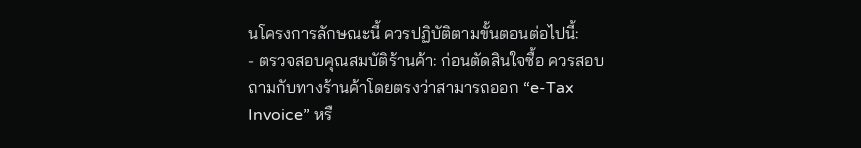นโครงการลักษณะนี้ ควรปฏิบัติตามขั้นตอนต่อไปนี้:
- ตรวจสอบคุณสมบัติร้านค้า: ก่อนตัดสินใจซื้อ ควรสอบถามกับทางร้านค้าโดยตรงว่าสามารถออก “e-Tax Invoice” หรื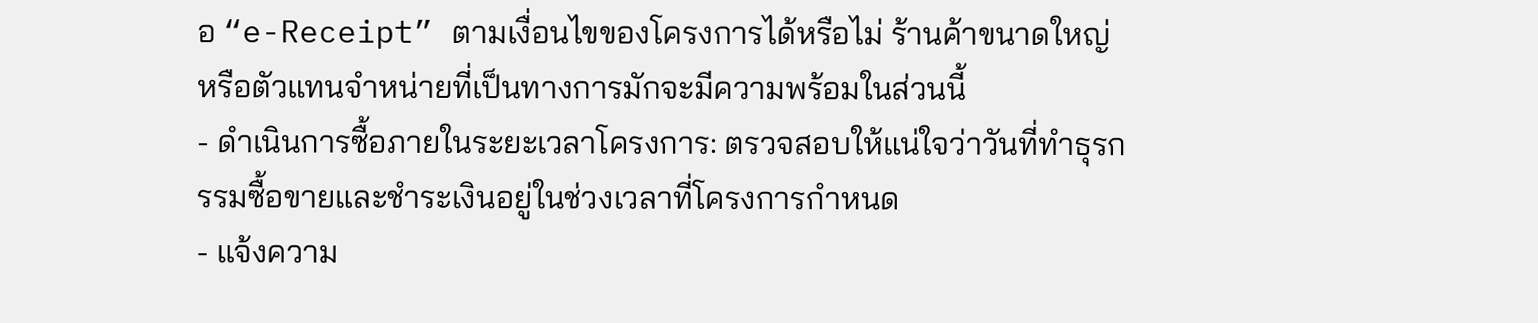อ “e-Receipt” ตามเงื่อนไขของโครงการได้หรือไม่ ร้านค้าขนาดใหญ่หรือตัวแทนจำหน่ายที่เป็นทางการมักจะมีความพร้อมในส่วนนี้
- ดำเนินการซื้อภายในระยะเวลาโครงการ: ตรวจสอบให้แน่ใจว่าวันที่ทำธุรกรรมซื้อขายและชำระเงินอยู่ในช่วงเวลาที่โครงการกำหนด
- แจ้งความ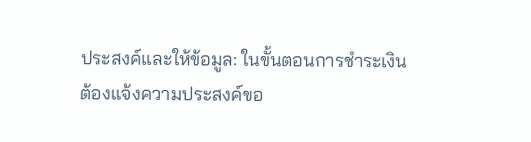ประสงค์และให้ข้อมูล: ในขั้นตอนการชำระเงิน ต้องแจ้งความประสงค์ขอ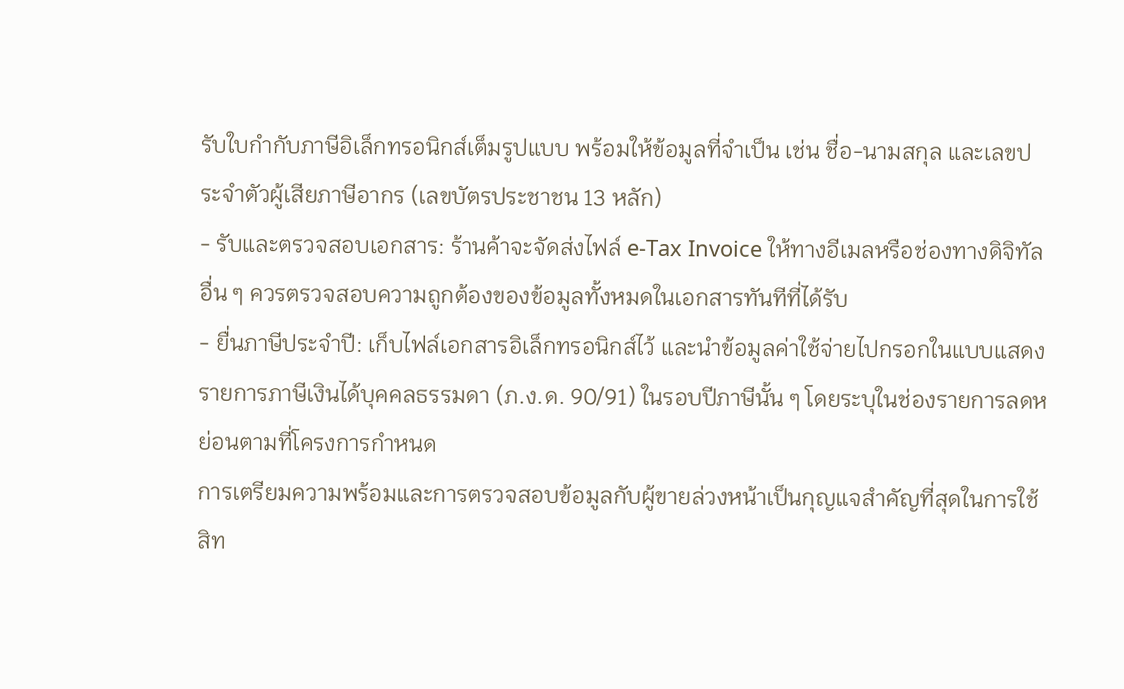รับใบกำกับภาษีอิเล็กทรอนิกส์เต็มรูปแบบ พร้อมให้ข้อมูลที่จำเป็น เช่น ชื่อ-นามสกุล และเลขประจำตัวผู้เสียภาษีอากร (เลขบัตรประชาชน 13 หลัก)
- รับและตรวจสอบเอกสาร: ร้านค้าจะจัดส่งไฟล์ e-Tax Invoice ให้ทางอีเมลหรือช่องทางดิจิทัลอื่น ๆ ควรตรวจสอบความถูกต้องของข้อมูลทั้งหมดในเอกสารทันทีที่ได้รับ
- ยื่นภาษีประจำปี: เก็บไฟล์เอกสารอิเล็กทรอนิกส์ไว้ และนำข้อมูลค่าใช้จ่ายไปกรอกในแบบแสดงรายการภาษีเงินได้บุคคลธรรมดา (ภ.ง.ด. 90/91) ในรอบปีภาษีนั้น ๆ โดยระบุในช่องรายการลดหย่อนตามที่โครงการกำหนด
การเตรียมความพร้อมและการตรวจสอบข้อมูลกับผู้ขายล่วงหน้าเป็นกุญแจสำคัญที่สุดในการใช้สิท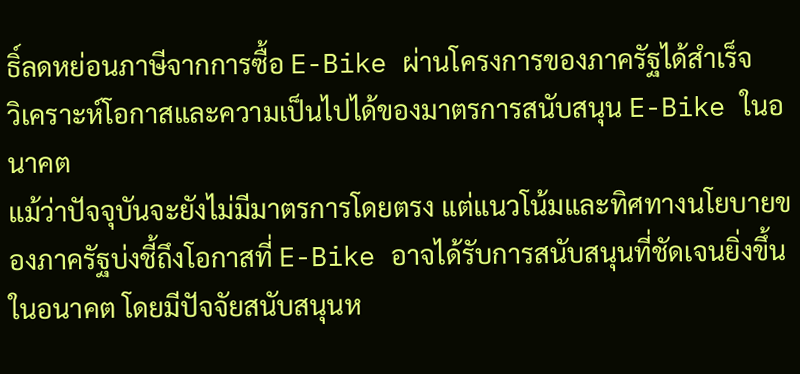ธิ์ลดหย่อนภาษีจากการซื้อ E-Bike ผ่านโครงการของภาครัฐได้สำเร็จ
วิเคราะห์โอกาสและความเป็นไปได้ของมาตรการสนับสนุน E-Bike ในอนาคต
แม้ว่าปัจจุบันจะยังไม่มีมาตรการโดยตรง แต่แนวโน้มและทิศทางนโยบายของภาครัฐบ่งชี้ถึงโอกาสที่ E-Bike อาจได้รับการสนับสนุนที่ชัดเจนยิ่งขึ้นในอนาคต โดยมีปัจจัยสนับสนุนห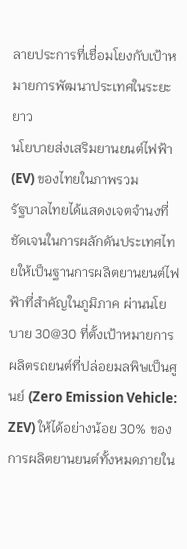ลายประการที่เชื่อมโยงกับเป้าหมายการพัฒนาประเทศในระยะยาว
นโยบายส่งเสริมยานยนต์ไฟฟ้า (EV) ของไทยในภาพรวม
รัฐบาลไทยได้แสดงเจตจำนงที่ชัดเจนในการผลักดันประเทศไทยให้เป็นฐานการผลิตยานยนต์ไฟฟ้าที่สำคัญในภูมิภาค ผ่านนโยบาย 30@30 ที่ตั้งเป้าหมายการผลิตรถยนต์ที่ปล่อยมลพิษเป็นศูนย์ (Zero Emission Vehicle: ZEV) ให้ได้อย่างน้อย 30% ของการผลิตยานยนต์ทั้งหมดภายใน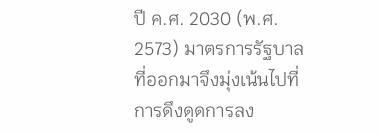ปี ค.ศ. 2030 (พ.ศ. 2573) มาตรการรัฐบาล ที่ออกมาจึงมุ่งเน้นไปที่การดึงดูดการลง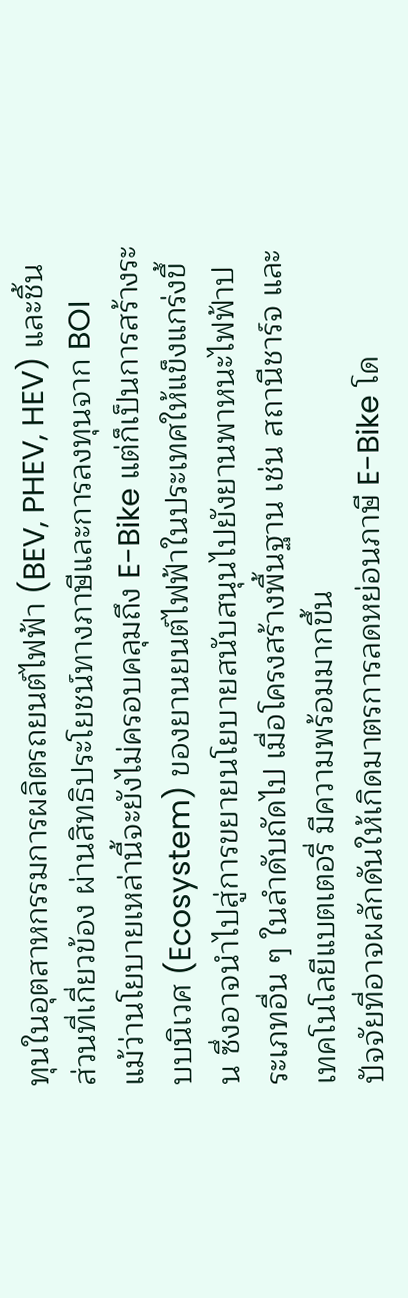ทุนในอุตสาหกรรมการผลิตรถยนต์ไฟฟ้า (BEV, PHEV, HEV) และชิ้นส่วนที่เกี่ยวข้อง ผ่านสิทธิประโยชน์ทางภาษีและการลงทุนจาก BOI
แม้ว่านโยบายเหล่านี้จะยังไม่ครอบคลุมถึง E-Bike แต่ก็เป็นการสร้างระบบนิเวศ (Ecosystem) ของยานยนต์ไฟฟ้าในประเทศให้แข็งแกร่งขึ้น ซึ่งอาจนำไปสู่การขยายนโยบายสนับสนุนไปยังยานพาหนะไฟฟ้าประเภทอื่น ๆ ในลำดับถัดไป เมื่อโครงสร้างพื้นฐาน เช่น สถานีชาร์จ และเทคโนโลยีแบตเตอรี่ มีความพร้อมมากขึ้น
ปัจจัยที่อาจผลักดันให้เกิดมาตรการลดหย่อนภาษี E-Bike โด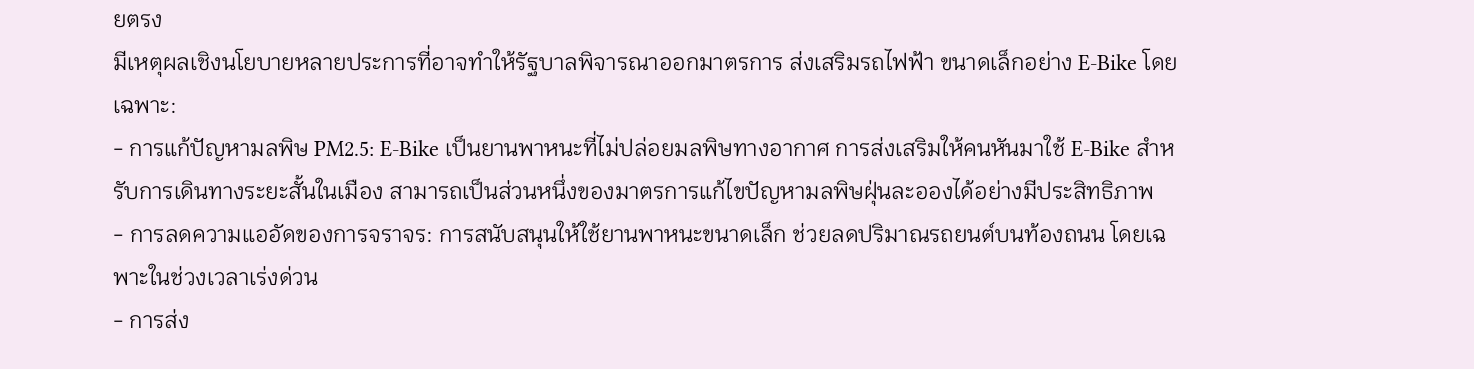ยตรง
มีเหตุผลเชิงนโยบายหลายประการที่อาจทำให้รัฐบาลพิจารณาออกมาตรการ ส่งเสริมรถไฟฟ้า ขนาดเล็กอย่าง E-Bike โดยเฉพาะ:
- การแก้ปัญหามลพิษ PM2.5: E-Bike เป็นยานพาหนะที่ไม่ปล่อยมลพิษทางอากาศ การส่งเสริมให้คนหันมาใช้ E-Bike สำหรับการเดินทางระยะสั้นในเมือง สามารถเป็นส่วนหนึ่งของมาตรการแก้ไขปัญหามลพิษฝุ่นละอองได้อย่างมีประสิทธิภาพ
- การลดความแออัดของการจราจร: การสนับสนุนให้ใช้ยานพาหนะขนาดเล็ก ช่วยลดปริมาณรถยนต์บนท้องถนน โดยเฉพาะในช่วงเวลาเร่งด่วน
- การส่ง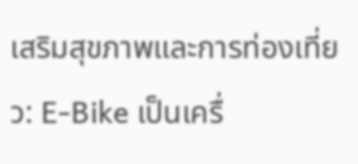เสริมสุขภาพและการท่องเที่ยว: E-Bike เป็นเครื่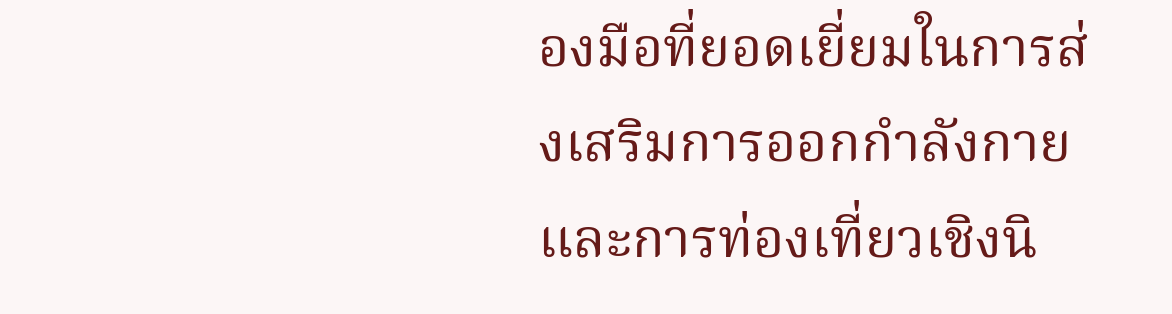องมือที่ยอดเยี่ยมในการส่งเสริมการออกกำลังกายและการท่องเที่ยวเชิงนิ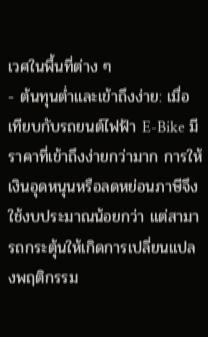เวศในพื้นที่ต่าง ๆ
- ต้นทุนต่ำและเข้าถึงง่าย: เมื่อเทียบกับรถยนต์ไฟฟ้า E-Bike มีราคาที่เข้าถึงง่ายกว่ามาก การให้เงินอุดหนุนหรือลดหย่อนภาษีจึงใช้งบประมาณน้อยกว่า แต่สามารถกระตุ้นให้เกิดการเปลี่ยนแปลงพฤติกรรม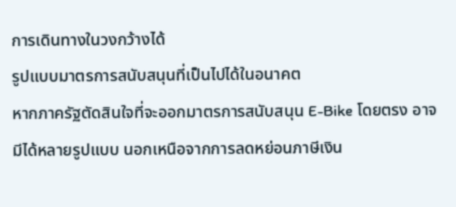การเดินทางในวงกว้างได้
รูปแบบมาตรการสนับสนุนที่เป็นไปได้ในอนาคต
หากภาครัฐตัดสินใจที่จะออกมาตรการสนับสนุน E-Bike โดยตรง อาจมีได้หลายรูปแบบ นอกเหนือจากการลดหย่อนภาษีเงิน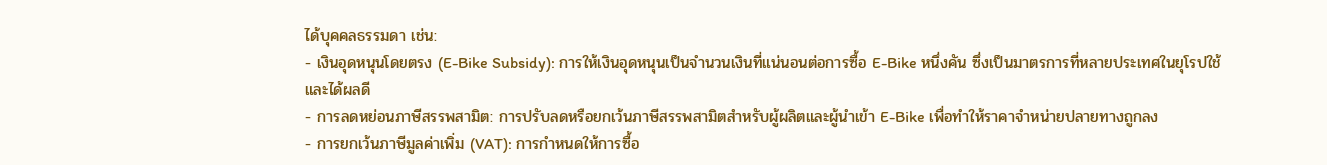ได้บุคคลธรรมดา เช่น:
- เงินอุดหนุนโดยตรง (E-Bike Subsidy): การให้เงินอุดหนุนเป็นจำนวนเงินที่แน่นอนต่อการซื้อ E-Bike หนึ่งคัน ซึ่งเป็นมาตรการที่หลายประเทศในยุโรปใช้และได้ผลดี
- การลดหย่อนภาษีสรรพสามิต: การปรับลดหรือยกเว้นภาษีสรรพสามิตสำหรับผู้ผลิตและผู้นำเข้า E-Bike เพื่อทำให้ราคาจำหน่ายปลายทางถูกลง
- การยกเว้นภาษีมูลค่าเพิ่ม (VAT): การกำหนดให้การซื้อ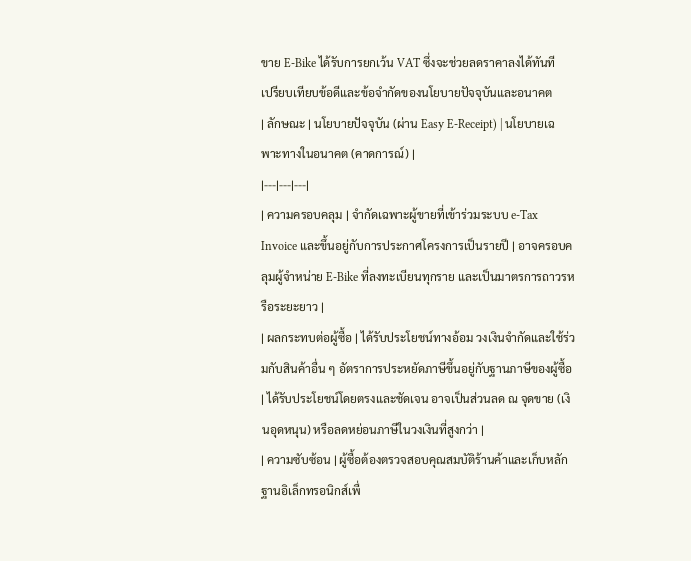ขาย E-Bike ได้รับการยกเว้น VAT ซึ่งจะช่วยลดราคาลงได้ทันที
เปรียบเทียบข้อดีและข้อจำกัดของนโยบายปัจจุบันและอนาคต
| ลักษณะ | นโยบายปัจจุบัน (ผ่าน Easy E-Receipt) | นโยบายเฉพาะทางในอนาคต (คาดการณ์) |
|---|---|---|
| ความครอบคลุม | จำกัดเฉพาะผู้ขายที่เข้าร่วมระบบ e-Tax Invoice และขึ้นอยู่กับการประกาศโครงการเป็นรายปี | อาจครอบคลุมผู้จำหน่าย E-Bike ที่ลงทะเบียนทุกราย และเป็นมาตรการถาวรหรือระยะยาว |
| ผลกระทบต่อผู้ซื้อ | ได้รับประโยชน์ทางอ้อม วงเงินจำกัดและใช้ร่วมกับสินค้าอื่น ๆ อัตราการประหยัดภาษีขึ้นอยู่กับฐานภาษีของผู้ซื้อ | ได้รับประโยชน์โดยตรงและชัดเจน อาจเป็นส่วนลด ณ จุดขาย (เงินอุดหนุน) หรือลดหย่อนภาษีในวงเงินที่สูงกว่า |
| ความซับซ้อน | ผู้ซื้อต้องตรวจสอบคุณสมบัติร้านค้าและเก็บหลักฐานอิเล็กทรอนิกส์เพื่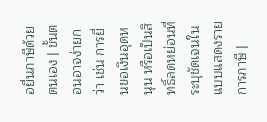อยื่นภาษีด้วยตนเอง | ขั้นตอนอาจง่ายกว่า เช่น การยื่นขอเงินอุดหนุน หรือเป็นสิทธิ์ลดหย่อนที่ระบุชัดเจนในแบบแสดงรายการภาษี |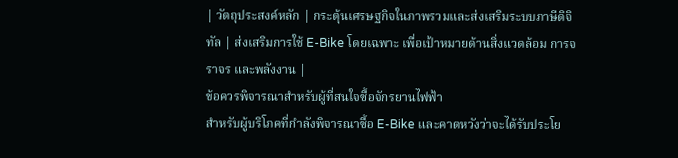| วัตถุประสงค์หลัก | กระตุ้นเศรษฐกิจในภาพรวมและส่งเสริมระบบภาษีดิจิทัล | ส่งเสริมการใช้ E-Bike โดยเฉพาะ เพื่อเป้าหมายด้านสิ่งแวดล้อม การจราจร และพลังงาน |
ข้อควรพิจารณาสำหรับผู้ที่สนใจซื้อจักรยานไฟฟ้า
สำหรับผู้บริโภคที่กำลังพิจารณาซื้อ E-Bike และคาดหวังว่าจะได้รับประโย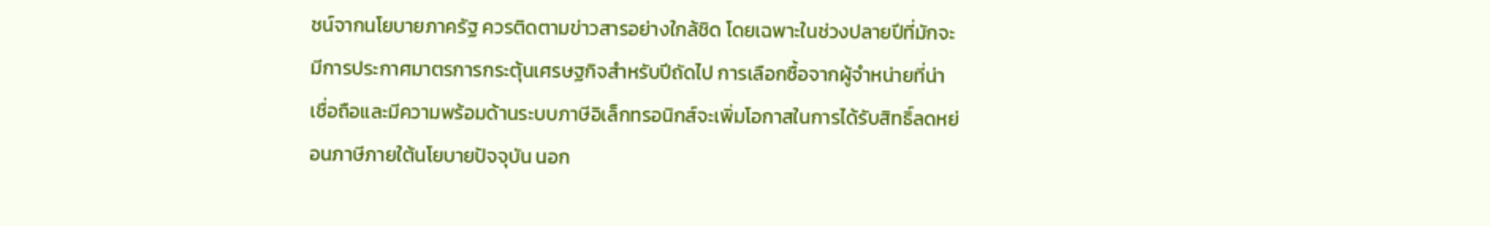ชน์จากนโยบายภาครัฐ ควรติดตามข่าวสารอย่างใกล้ชิด โดยเฉพาะในช่วงปลายปีที่มักจะมีการประกาศมาตรการกระตุ้นเศรษฐกิจสำหรับปีถัดไป การเลือกซื้อจากผู้จำหน่ายที่น่าเชื่อถือและมีความพร้อมด้านระบบภาษีอิเล็กทรอนิกส์จะเพิ่มโอกาสในการได้รับสิทธิ์ลดหย่อนภาษีภายใต้นโยบายปัจจุบัน นอก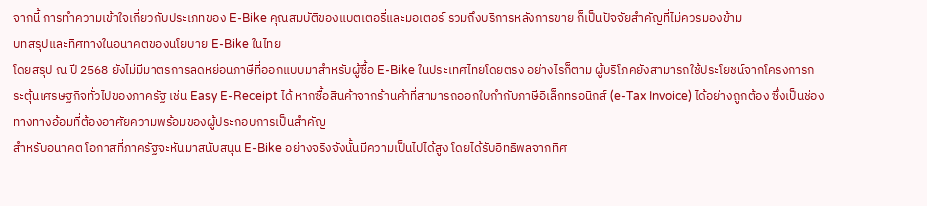จากนี้ การทำความเข้าใจเกี่ยวกับประเภทของ E-Bike คุณสมบัติของแบตเตอรี่และมอเตอร์ รวมถึงบริการหลังการขาย ก็เป็นปัจจัยสำคัญที่ไม่ควรมองข้าม
บทสรุปและทิศทางในอนาคตของนโยบาย E-Bike ในไทย
โดยสรุป ณ ปี 2568 ยังไม่มีมาตรการลดหย่อนภาษีที่ออกแบบมาสำหรับผู้ซื้อ E-Bike ในประเทศไทยโดยตรง อย่างไรก็ตาม ผู้บริโภคยังสามารถใช้ประโยชน์จากโครงการกระตุ้นเศรษฐกิจทั่วไปของภาครัฐ เช่น Easy E-Receipt ได้ หากซื้อสินค้าจากร้านค้าที่สามารถออกใบกำกับภาษีอิเล็กทรอนิกส์ (e-Tax Invoice) ได้อย่างถูกต้อง ซึ่งเป็นช่องทางทางอ้อมที่ต้องอาศัยความพร้อมของผู้ประกอบการเป็นสำคัญ
สำหรับอนาคต โอกาสที่ภาครัฐจะหันมาสนับสนุน E-Bike อย่างจริงจังนั้นมีความเป็นไปได้สูง โดยได้รับอิทธิพลจากทิศ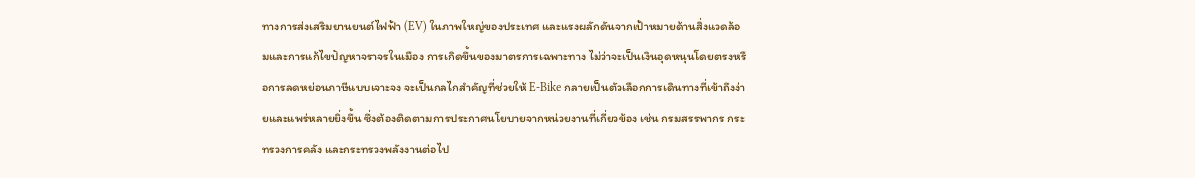ทางการส่งเสริมยานยนต์ไฟฟ้า (EV) ในภาพใหญ่ของประเทศ และแรงผลักดันจากเป้าหมายด้านสิ่งแวดล้อมและการแก้ไขปัญหาจราจรในเมือง การเกิดขึ้นของมาตรการเฉพาะทาง ไม่ว่าจะเป็นเงินอุดหนุนโดยตรงหรือการลดหย่อนภาษีแบบเจาะจง จะเป็นกลไกสำคัญที่ช่วยให้ E-Bike กลายเป็นตัวเลือกการเดินทางที่เข้าถึงง่ายและแพร่หลายยิ่งขึ้น ซึ่งต้องติดตามการประกาศนโยบายจากหน่วยงานที่เกี่ยวข้อง เช่น กรมสรรพากร กระทรวงการคลัง และกระทรวงพลังงานต่อไป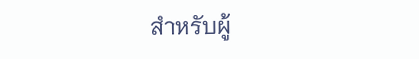สำหรับผู้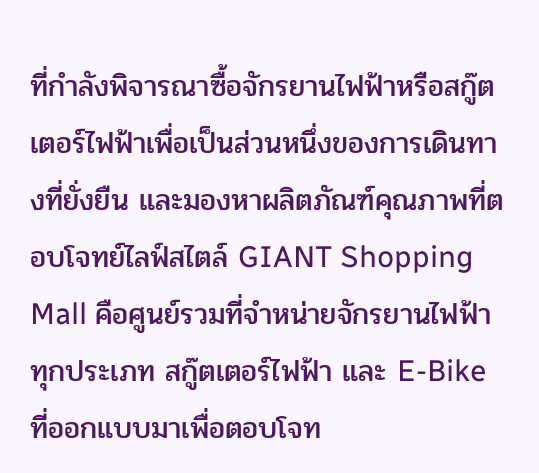ที่กำลังพิจารณาซื้อจักรยานไฟฟ้าหรือสกู๊ตเตอร์ไฟฟ้าเพื่อเป็นส่วนหนึ่งของการเดินทางที่ยั่งยืน และมองหาผลิตภัณฑ์คุณภาพที่ตอบโจทย์ไลฟ์สไตล์ GIANT Shopping Mall คือศูนย์รวมที่จำหน่ายจักรยานไฟฟ้าทุกประเภท สกู๊ตเตอร์ไฟฟ้า และ E-Bike ที่ออกแบบมาเพื่อตอบโจท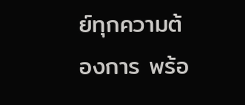ย์ทุกความต้องการ พร้อ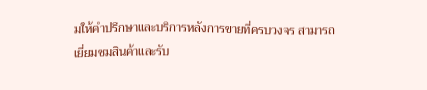มให้คำปรึกษาและบริการหลังการขายที่ครบวงจร สามารถเยี่ยมชมสินค้าและรับ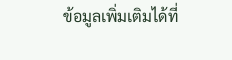ข้อมูลเพิ่มเติมได้ที่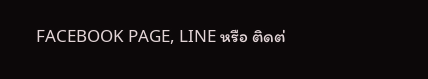FACEBOOK PAGE, LINE หรือ ติดต่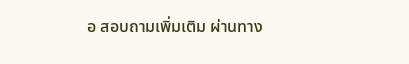อ สอบถามเพิ่มเติม ผ่านทาง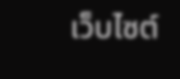เว็บไซต์